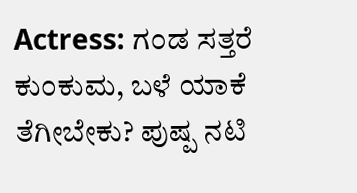Actress: ಗಂಡ ಸತ್ತರೆ ಕುಂಕುಮ, ಬಳೆ ಯಾಕೆ ತೆಗೀಬೇಕು? ಪುಷ್ಪ ನಟಿ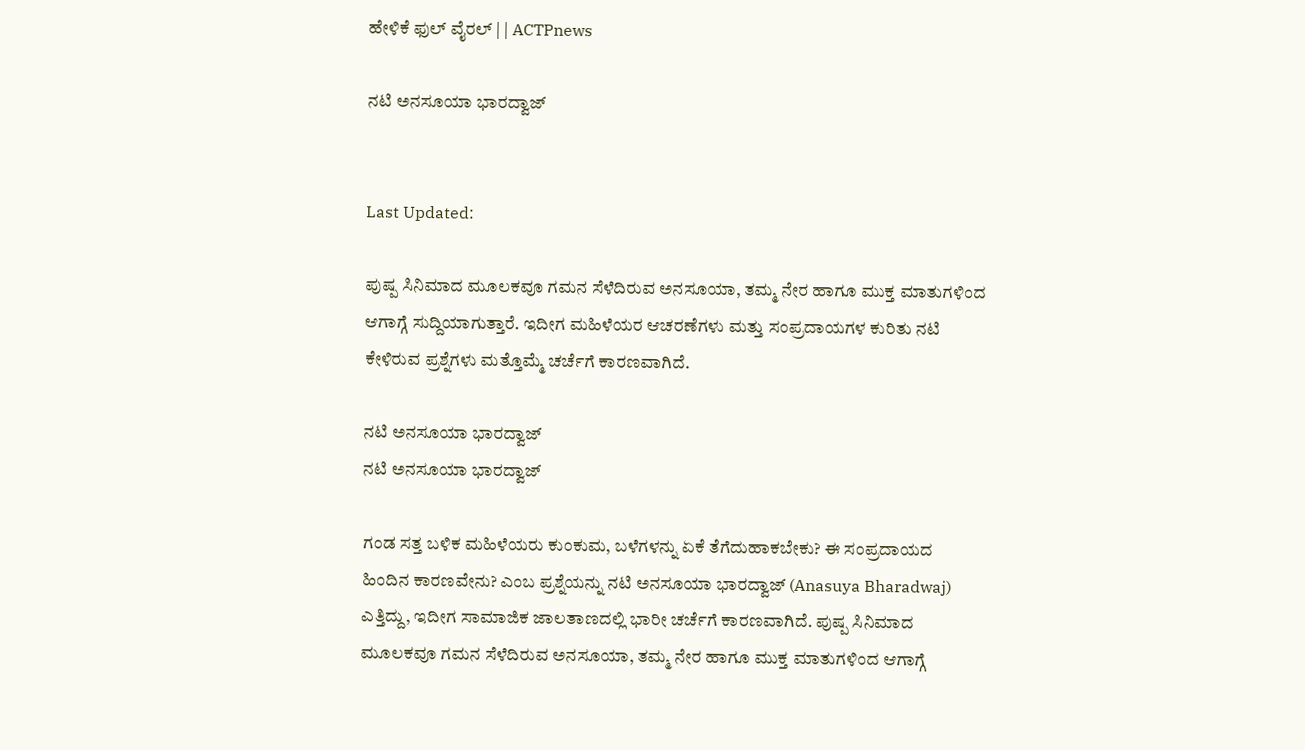ಹೇಳಿಕೆ ಫುಲ್ ವೈರಲ್ | | ACTPnews

ನಟಿ ಅನಸೂಯಾ ಭಾರದ್ವಾಜ್


Last Updated:

ಪುಷ್ಪ ಸಿನಿಮಾದ ಮೂಲಕವೂ ಗಮನ ಸೆಳೆದಿರುವ ಅನಸೂಯಾ, ತಮ್ಮ ನೇರ ಹಾಗೂ ಮುಕ್ತ ಮಾತುಗಳಿಂದ ಆಗಾಗ್ಗೆ ಸುದ್ದಿಯಾಗುತ್ತಾರೆ. ಇದೀಗ ಮಹಿಳೆಯರ ಆಚರಣೆಗಳು ಮತ್ತು ಸಂಪ್ರದಾಯಗಳ ಕುರಿತು ನಟಿ ಕೇಳಿರುವ ಪ್ರಶ್ನೆಗಳು ಮತ್ತೊಮ್ಮೆ ಚರ್ಚೆಗೆ ಕಾರಣವಾಗಿದೆ.

ನಟಿ ಅನಸೂಯಾ ಭಾರದ್ವಾಜ್
ನಟಿ ಅನಸೂಯಾ ಭಾರದ್ವಾಜ್

ಗಂಡ ಸತ್ತ ಬಳಿಕ ಮಹಿಳೆಯರು ಕುಂಕುಮ, ಬಳೆಗಳನ್ನು ಏಕೆ ತೆಗೆದುಹಾಕಬೇಕು? ಈ ಸಂಪ್ರದಾಯದ ಹಿಂದಿನ ಕಾರಣವೇನು? ಎಂಬ ಪ್ರಶ್ನೆಯನ್ನು ನಟಿ ಅನಸೂಯಾ ಭಾರದ್ವಾಜ್ (Anasuya Bharadwaj) ಎತ್ತಿದ್ದು, ಇದೀಗ ಸಾಮಾಜಿಕ ಜಾಲತಾಣದಲ್ಲಿ ಭಾರೀ ಚರ್ಚೆಗೆ ಕಾರಣವಾಗಿದೆ. ಪುಷ್ಪ ಸಿನಿಮಾದ ಮೂಲಕವೂ ಗಮನ ಸೆಳೆದಿರುವ ಅನಸೂಯಾ, ತಮ್ಮ ನೇರ ಹಾಗೂ ಮುಕ್ತ ಮಾತುಗಳಿಂದ ಆಗಾಗ್ಗೆ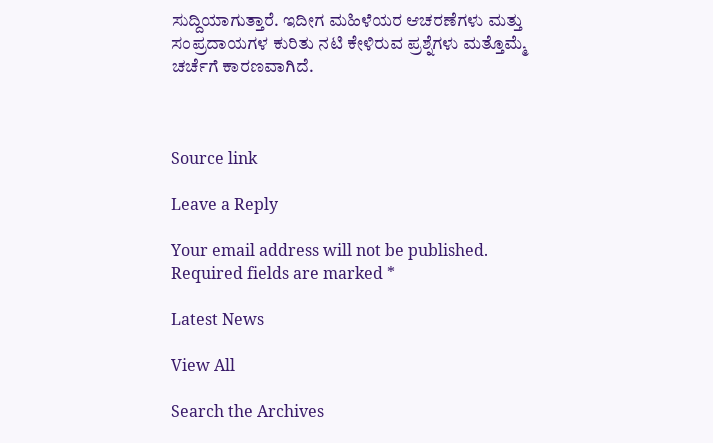ಸುದ್ದಿಯಾಗುತ್ತಾರೆ. ಇದೀಗ ಮಹಿಳೆಯರ ಆಚರಣೆಗಳು ಮತ್ತು ಸಂಪ್ರದಾಯಗಳ ಕುರಿತು ನಟಿ ಕೇಳಿರುವ ಪ್ರಶ್ನೆಗಳು ಮತ್ತೊಮ್ಮೆ ಚರ್ಚೆಗೆ ಕಾರಣವಾಗಿದೆ.



Source link

Leave a Reply

Your email address will not be published. Required fields are marked *

Latest News

View All

Search the Archives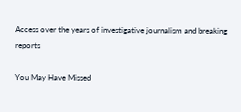Access over the years of investigative journalism and breaking reports

You May Have Missed